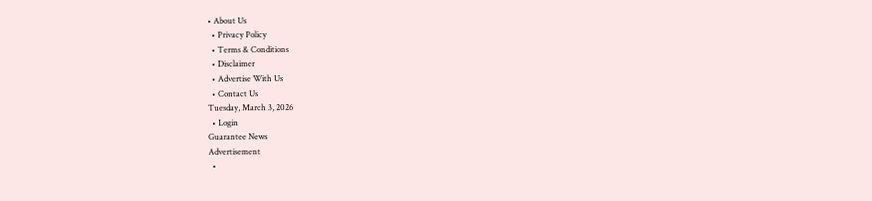• About Us
  • Privacy Policy
  • Terms & Conditions
  • Disclaimer
  • Advertise With Us
  • Contact Us
Tuesday, March 3, 2026
  • Login
Guarantee News
Advertisement
  •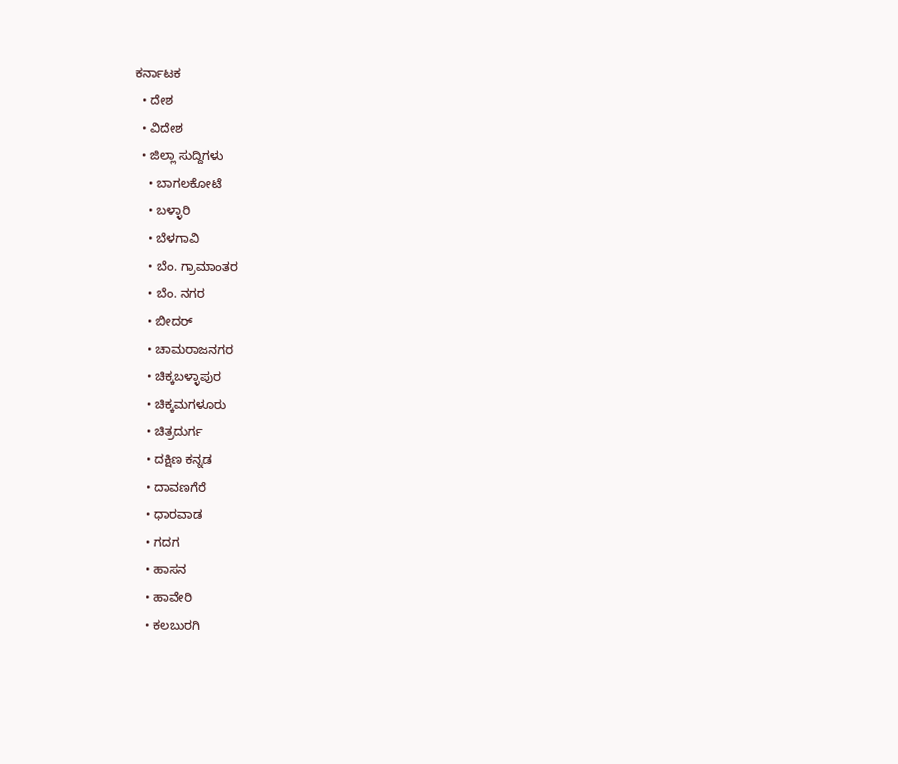ಕರ್ನಾಟಕ
  • ದೇಶ
  • ವಿದೇಶ
  • ಜಿಲ್ಲಾ ಸುದ್ದಿಗಳು
    • ಬಾಗಲಕೋಟೆ
    • ಬಳ್ಳಾರಿ
    • ಬೆಳಗಾವಿ
    • ಬೆಂ. ಗ್ರಾಮಾಂತರ
    • ಬೆಂ. ನಗರ
    • ಬೀದರ್
    • ಚಾಮರಾಜನಗರ
    • ಚಿಕ್ಕಬಳ್ಳಾಪುರ
    • ಚಿಕ್ಕಮಗಳೂರು
    • ಚಿತ್ರದುರ್ಗ
    • ದಕ್ಷಿಣ ಕನ್ನಡ
    • ದಾವಣಗೆರೆ
    • ಧಾರವಾಡ
    • ಗದಗ
    • ಹಾಸನ
    • ಹಾವೇರಿ
    • ಕಲಬುರಗಿ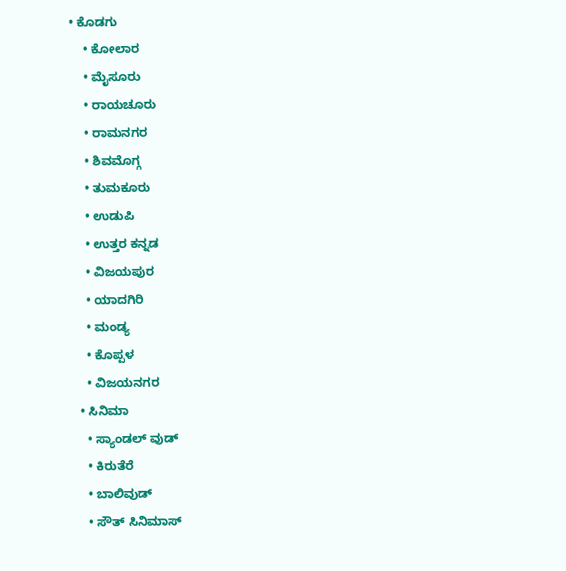• ಕೊಡಗು
    • ಕೋಲಾರ
    • ಮೈಸೂರು
    • ರಾಯಚೂರು
    • ರಾಮನಗರ
    • ಶಿವಮೊಗ್ಗ
    • ತುಮಕೂರು
    • ಉಡುಪಿ
    • ಉತ್ತರ ಕನ್ನಡ
    • ವಿಜಯಪುರ
    • ಯಾದಗಿರಿ
    • ಮಂಡ್ಯ
    • ಕೊಪ್ಪಳ
    • ವಿಜಯನಗರ
  • ಸಿನಿಮಾ
    • ಸ್ಯಾಂಡಲ್ ವುಡ್
    • ಕಿರುತೆರೆ
    • ಬಾಲಿವುಡ್
    • ಸೌತ್ ಸಿನಿಮಾಸ್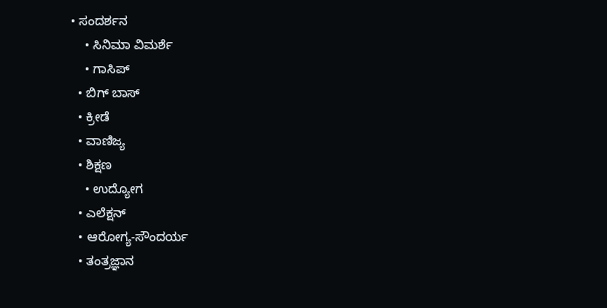• ಸಂದರ್ಶನ
    • ಸಿನಿಮಾ ವಿಮರ್ಶೆ
    • ಗಾಸಿಪ್
  • ಬಿಗ್ ಬಾಸ್
  • ಕ್ರೀಡೆ
  • ವಾಣಿಜ್ಯ
  • ಶಿಕ್ಷಣ
    • ಉದ್ಯೋಗ
  • ಎಲೆಕ್ಷನ್
  • ಆರೋಗ್ಯ-ಸೌಂದರ್ಯ
  • ತಂತ್ರಜ್ಞಾನ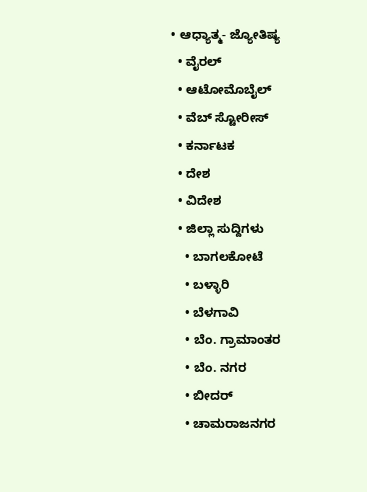• ಆಧ್ಯಾತ್ಮ- ಜ್ಯೋತಿಷ್ಯ
  • ವೈರಲ್
  • ಆಟೋಮೊಬೈಲ್
  • ವೆಬ್ ಸ್ಟೋರೀಸ್
  • ಕರ್ನಾಟಕ
  • ದೇಶ
  • ವಿದೇಶ
  • ಜಿಲ್ಲಾ ಸುದ್ದಿಗಳು
    • ಬಾಗಲಕೋಟೆ
    • ಬಳ್ಳಾರಿ
    • ಬೆಳಗಾವಿ
    • ಬೆಂ. ಗ್ರಾಮಾಂತರ
    • ಬೆಂ. ನಗರ
    • ಬೀದರ್
    • ಚಾಮರಾಜನಗರ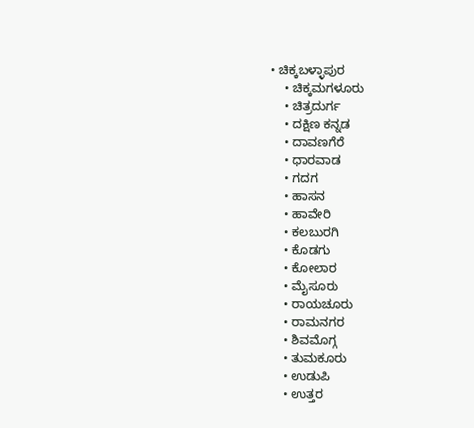• ಚಿಕ್ಕಬಳ್ಳಾಪುರ
    • ಚಿಕ್ಕಮಗಳೂರು
    • ಚಿತ್ರದುರ್ಗ
    • ದಕ್ಷಿಣ ಕನ್ನಡ
    • ದಾವಣಗೆರೆ
    • ಧಾರವಾಡ
    • ಗದಗ
    • ಹಾಸನ
    • ಹಾವೇರಿ
    • ಕಲಬುರಗಿ
    • ಕೊಡಗು
    • ಕೋಲಾರ
    • ಮೈಸೂರು
    • ರಾಯಚೂರು
    • ರಾಮನಗರ
    • ಶಿವಮೊಗ್ಗ
    • ತುಮಕೂರು
    • ಉಡುಪಿ
    • ಉತ್ತರ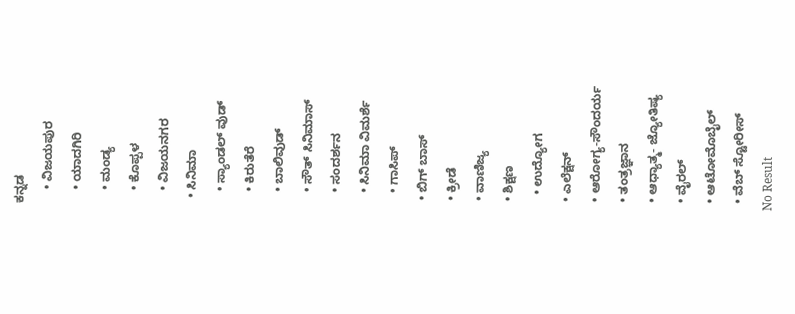ಕನ್ನಡ
    • ವಿಜಯಪುರ
    • ಯಾದಗಿರಿ
    • ಮಂಡ್ಯ
    • ಕೊಪ್ಪಳ
    • ವಿಜಯನಗರ
  • ಸಿನಿಮಾ
    • ಸ್ಯಾಂಡಲ್ ವುಡ್
    • ಕಿರುತೆರೆ
    • ಬಾಲಿವುಡ್
    • ಸೌತ್ ಸಿನಿಮಾಸ್
    • ಸಂದರ್ಶನ
    • ಸಿನಿಮಾ ವಿಮರ್ಶೆ
    • ಗಾಸಿಪ್
  • ಬಿಗ್ ಬಾಸ್
  • ಕ್ರೀಡೆ
  • ವಾಣಿಜ್ಯ
  • ಶಿಕ್ಷಣ
    • ಉದ್ಯೋಗ
  • ಎಲೆಕ್ಷನ್
  • ಆರೋಗ್ಯ-ಸೌಂದರ್ಯ
  • ತಂತ್ರಜ್ಞಾನ
  • ಆಧ್ಯಾತ್ಮ- ಜ್ಯೋತಿಷ್ಯ
  • ವೈರಲ್
  • ಆಟೋಮೊಬೈಲ್
  • ವೆಬ್ ಸ್ಟೋರೀಸ್
No Result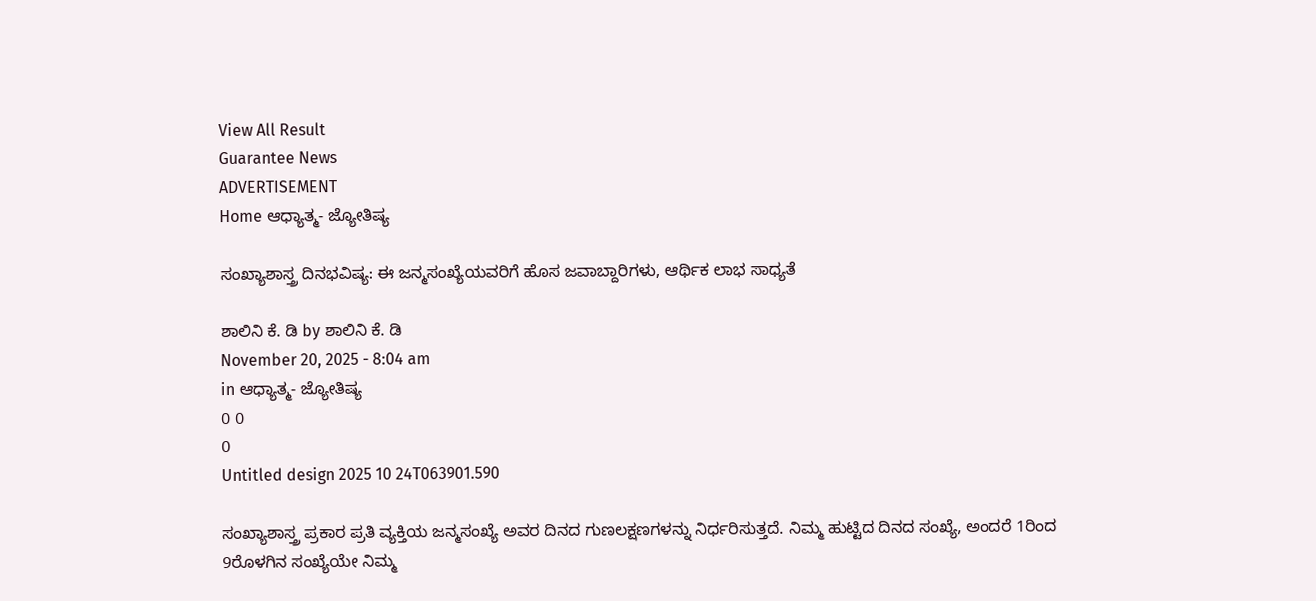View All Result
Guarantee News
ADVERTISEMENT
Home ಆಧ್ಯಾತ್ಮ- ಜ್ಯೋತಿಷ್ಯ

ಸಂಖ್ಯಾಶಾಸ್ತ್ರ ದಿನಭವಿಷ್ಯ: ಈ ಜನ್ಮಸಂಖ್ಯೆಯವರಿಗೆ ಹೊಸ ಜವಾಬ್ದಾರಿಗಳು, ಆರ್ಥಿಕ ಲಾಭ ಸಾಧ್ಯತೆ

ಶಾಲಿನಿ ಕೆ. ಡಿ by ಶಾಲಿನಿ ಕೆ. ಡಿ
November 20, 2025 - 8:04 am
in ಆಧ್ಯಾತ್ಮ- ಜ್ಯೋತಿಷ್ಯ
0 0
0
Untitled design 2025 10 24T063901.590

ಸಂಖ್ಯಾಶಾಸ್ತ್ರ ಪ್ರಕಾರ ಪ್ರತಿ ವ್ಯಕ್ತಿಯ ಜನ್ಮಸಂಖ್ಯೆ ಅವರ ದಿನದ ಗುಣಲಕ್ಷಣಗಳನ್ನು ನಿರ್ಧರಿಸುತ್ತದೆ. ನಿಮ್ಮ ಹುಟ್ಟಿದ ದಿನದ ಸಂಖ್ಯೆ, ಅಂದರೆ 1ರಿಂದ 9ರೊಳಗಿನ ಸಂಖ್ಯೆಯೇ ನಿಮ್ಮ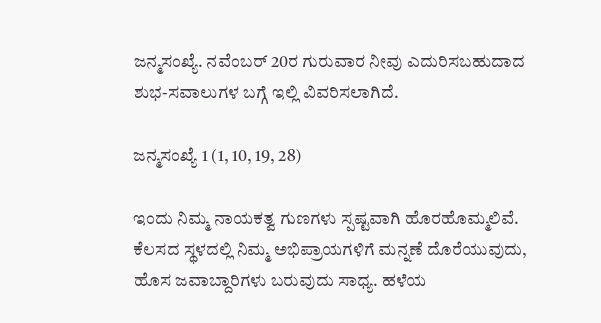ಜನ್ಮಸಂಖ್ಯೆ. ನವೆಂಬರ್ 20ರ ಗುರುವಾರ ನೀವು ಎದುರಿಸಬಹುದಾದ ಶುಭ-ಸವಾಲುಗಳ ಬಗ್ಗೆ ಇಲ್ಲಿ ವಿವರಿಸಲಾಗಿದೆ.

ಜನ್ಮಸಂಖ್ಯೆ 1 (1, 10, 19, 28)

ಇಂದು ನಿಮ್ಮ ನಾಯಕತ್ವ ಗುಣಗಳು ಸ್ಪಷ್ಟವಾಗಿ ಹೊರಹೊಮ್ಮಲಿವೆ. ಕೆಲಸದ ಸ್ಥಳದಲ್ಲಿ ನಿಮ್ಮ ಅಭಿಪ್ರಾಯಗಳಿಗೆ ಮನ್ನಣೆ ದೊರೆಯುವುದು, ಹೊಸ ಜವಾಬ್ದಾರಿಗಳು ಬರುವುದು ಸಾಧ್ಯ. ಹಳೆಯ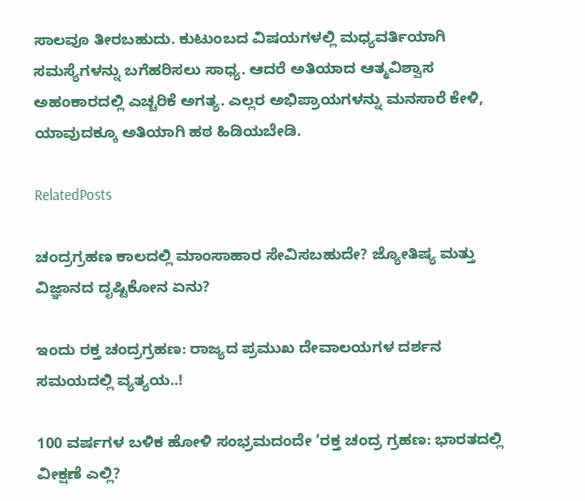ಸಾಲವೂ ತೀರಬಹುದು. ಕುಟುಂಬದ ವಿಷಯಗಳಲ್ಲಿ ಮಧ್ಯವರ್ತಿಯಾಗಿ ಸಮಸ್ಯೆಗಳನ್ನು ಬಗೆಹರಿಸಲು ಸಾಧ್ಯ. ಆದರೆ ಅತಿಯಾದ ಆತ್ಮವಿಶ್ವಾಸ ಅಹಂಕಾರದಲ್ಲಿ ಎಚ್ಚರಿಕೆ ಅಗತ್ಯ. ಎಲ್ಲರ ಅಭಿಪ್ರಾಯಗಳನ್ನು ಮನಸಾರೆ ಕೇಳಿ, ಯಾವುದಕ್ಕೂ ಅತಿಯಾಗಿ ಹಠ ಹಿಡಿಯಬೇಡಿ.

RelatedPosts

ಚಂದ್ರಗ್ರಹಣ ಕಾಲದಲ್ಲಿ ಮಾಂಸಾಹಾರ ಸೇವಿಸಬಹುದೇ? ಜ್ಯೋತಿಷ್ಯ ಮತ್ತು ವಿಜ್ಞಾನದ ದೃಷ್ಟಿಕೋನ ಏನು?

ಇಂದು ರಕ್ತ ಚಂದ್ರಗ್ರಹಣ: ರಾಜ್ಯದ ಪ್ರಮುಖ ದೇವಾಲಯಗಳ ದರ್ಶನ ಸಮಯದಲ್ಲಿ ವ್ಯತ್ಯಯ..!

100 ವರ್ಷಗಳ ಬಳಿಕ ಹೋಳಿ ಸಂಭ್ರಮದಂದೇ ‘ರಕ್ತ ಚಂದ್ರ ಗ್ರಹಣ: ಭಾರತದಲ್ಲಿ ವೀಕ್ಷಣೆ ಎಲ್ಲಿ?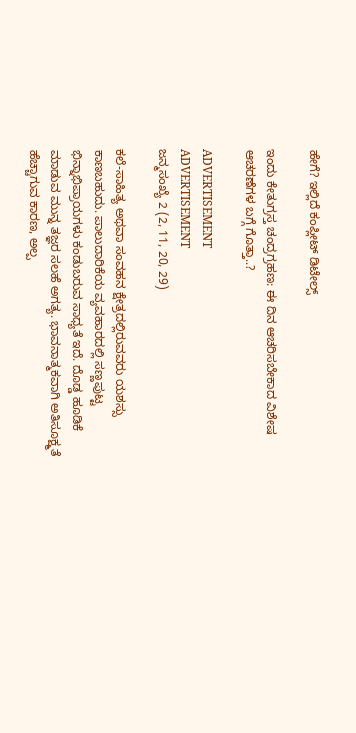ಹೇಗೆ? ಇಲ್ಲಿದೆ ಕಂಪ್ಲೀಟ್ ಡಿಟೇಲ್ಸ್

ಇಂದು ಕೇತುಗ್ರಸ್ತ ಚಂದ್ರಗ್ರಹಣ: ಈ ದಿನ ಆಚರಿಸಬೇಕಾದ ವಿಶೇಷ ಆಚರಣೆಗಳ ಬಗ್ಗೆ ಗೊತ್ತಾ..?

ADVERTISEMENT
ADVERTISEMENT
ಜನ್ಮಸಂಖ್ಯೆ 2 (2, 11, 20, 29)

ಕಲೆ-ಸಾಹಿತ್ಯ ಅಥವಾ ಸಂವಹನ ಕ್ಷೇತ್ರದಲ್ಲಿರುವವರು ಯಶಸ್ಸು ಕಾಣಬಹುದು. ಪಾಲುದಾರಿಕೆಯ ವ್ಯವಹಾರದಲ್ಲಿ ಸಣ್ಣಪುಟ್ಟ ಭಿನ್ನಾಭಿಪ್ರಾಯಗಳು ಕಂಡುಬರುವ ಸಾಧ್ಯತೆ ಇದೆ. ದೊಡ್ಡ ಹೂಡಿಕೆ ಮಾಡುವ ಮುನ್ನ ತಜ್ಞರ ಸಲಹೆ ಅಗತ್ಯ. ಭಾವನಾತ್ಮಕವಾಗಿ ಅತಿಸೂಕ್ಷ್ಮತೆ ಹೆಚ್ಚಾಗುವ ಕಾರಣ, ಅಲ್ಪ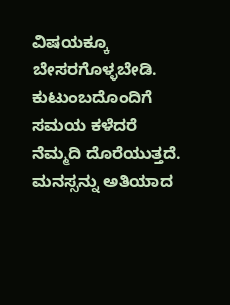ವಿಷಯಕ್ಕೂ ಬೇಸರಗೊಳ್ಳಬೇಡಿ. ಕುಟುಂಬದೊಂದಿಗೆ ಸಮಯ ಕಳೆದರೆ ನೆಮ್ಮದಿ ದೊರೆಯುತ್ತದೆ. ಮನಸ್ಸನ್ನು ಅತಿಯಾದ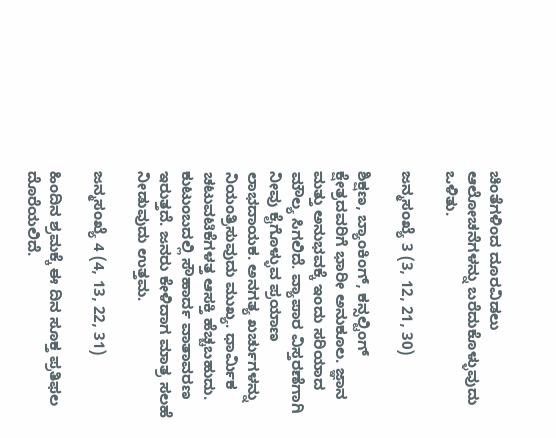ಚಿಂತೆಗಳಿಂದ ದೂರವಿಡಲು ಆಲೋಚನೆಗಳನ್ನು ಬರೆದುಕೊಳ್ಳುವುದು ಒಳಿತು.

ಜನ್ಮಸಂಖ್ಯೆ 3 (3, 12, 21, 30)

ಶಿಕ್ಷಣ, ಬ್ಯಾಂಕಿಂಗ್, ಕನ್ಸಲ್ಟಿಂಗ್ ಕ್ಷೇತ್ರದವರಿಗೆ ಭಾರೀ ಅನುಕೂಲ. ಜ್ಞಾನ ಮತ್ತು ಅನುಭವಕ್ಕೆ ಇಂದು ಸರಿಯಾದ ಮೌಲ್ಯ ಸಿಗಲಿದೆ. ವ್ಯಾಪಾರ ವಿಸ್ತರಣೆಗಾಗಿ ನೀವು ಕೈಗೊಳ್ಳುವ ಪ್ರಯಾಣ ಲಾಭದಾಯಕ. ಅನಗತ್ಯ ಖರ್ಚುಗಳನ್ನು ನಿಯಂತ್ರಿಸುವುದು ಮುಖ್ಯ. ಧಾರ್ಮಿಕ ಚಟುವಟಿಕೆಗಳತ್ತ ಆಸಕ್ತಿ ಹೆಚ್ಚಬಹುದು. ಕುಟುಂಬದಲ್ಲಿ ಸೌಹಾರ್ದ ವಾತಾವರಣ ಇರುತ್ತದೆ. ಜನರು ಕೇಳಿದಾಗ ಮಾತ್ರ ಸಲಹೆ ನೀಡುವುದು ಉತ್ತಮ.

ಜನ್ಮಸಂಖ್ಯೆ 4 (4, 13, 22, 31)

ಹಿಂದಿನ ಶ್ರಮಕ್ಕೆ ಈ ದಿನ ಸೂಕ್ತ ಪ್ರತಿಫಲ ದೊರೆಯಲಿದೆ.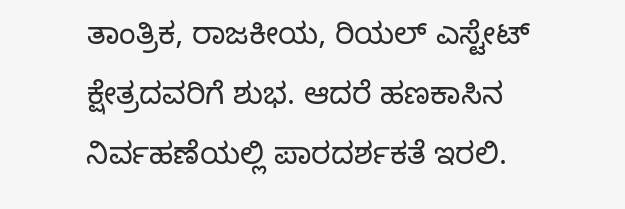ತಾಂತ್ರಿಕ, ರಾಜಕೀಯ, ರಿಯಲ್ ಎಸ್ಟೇಟ್ ಕ್ಷೇತ್ರದವರಿಗೆ ಶುಭ. ಆದರೆ ಹಣಕಾಸಿನ ನಿರ್ವಹಣೆಯಲ್ಲಿ ಪಾರದರ್ಶಕತೆ ಇರಲಿ.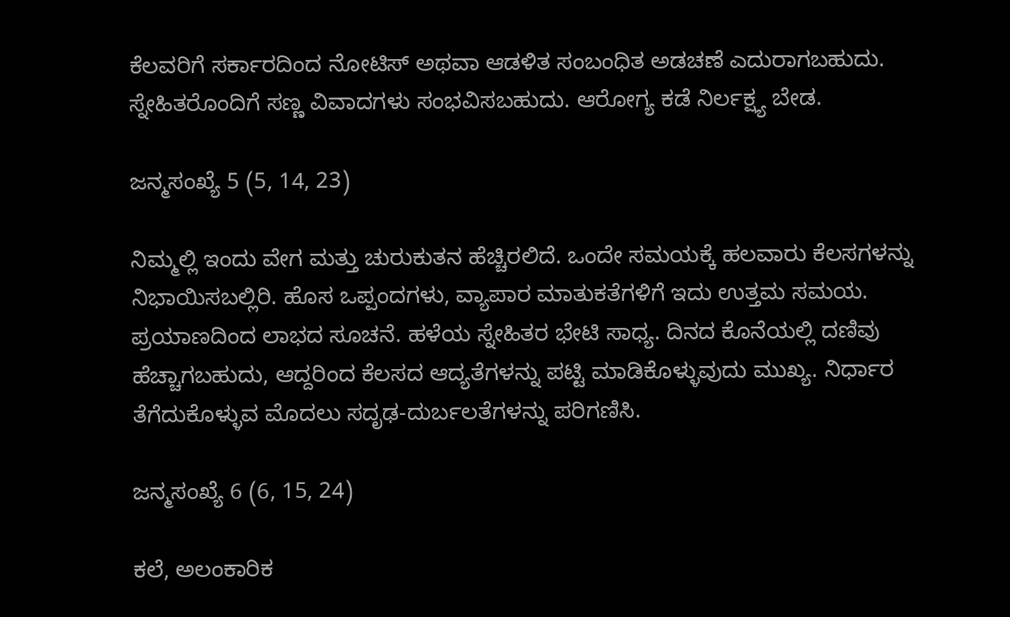ಕೆಲವರಿಗೆ ಸರ್ಕಾರದಿಂದ ನೋಟಿಸ್ ಅಥವಾ ಆಡಳಿತ ಸಂಬಂಧಿತ ಅಡಚಣೆ ಎದುರಾಗಬಹುದು. ಸ್ನೇಹಿತರೊಂದಿಗೆ ಸಣ್ಣ ವಿವಾದಗಳು ಸಂಭವಿಸಬಹುದು. ಆರೋಗ್ಯ ಕಡೆ ನಿರ್ಲಕ್ಷ್ಯ ಬೇಡ.

ಜನ್ಮಸಂಖ್ಯೆ 5 (5, 14, 23)

ನಿಮ್ಮಲ್ಲಿ ಇಂದು ವೇಗ ಮತ್ತು ಚುರುಕುತನ ಹೆಚ್ಚಿರಲಿದೆ. ಒಂದೇ ಸಮಯಕ್ಕೆ ಹಲವಾರು ಕೆಲಸಗಳನ್ನು ನಿಭಾಯಿಸಬಲ್ಲಿರಿ. ಹೊಸ ಒಪ್ಪಂದಗಳು, ವ್ಯಾಪಾರ ಮಾತುಕತೆಗಳಿಗೆ ಇದು ಉತ್ತಮ ಸಮಯ. ಪ್ರಯಾಣದಿಂದ ಲಾಭದ ಸೂಚನೆ. ಹಳೆಯ ಸ್ನೇಹಿತರ ಭೇಟಿ ಸಾಧ್ಯ. ದಿನದ ಕೊನೆಯಲ್ಲಿ ದಣಿವು ಹೆಚ್ಚಾಗಬಹುದು, ಆದ್ದರಿಂದ ಕೆಲಸದ ಆದ್ಯತೆಗಳನ್ನು ಪಟ್ಟಿ ಮಾಡಿಕೊಳ್ಳುವುದು ಮುಖ್ಯ. ನಿರ್ಧಾರ ತೆಗೆದುಕೊಳ್ಳುವ ಮೊದಲು ಸದೃಢ-ದುರ್ಬಲತೆಗಳನ್ನು ಪರಿಗಣಿಸಿ.

ಜನ್ಮಸಂಖ್ಯೆ 6 (6, 15, 24)

ಕಲೆ, ಅಲಂಕಾರಿಕ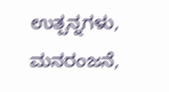ಉತ್ಪನ್ನಗಳು, ಮನರಂಜನೆ,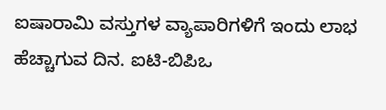ಐಷಾರಾಮಿ ವಸ್ತುಗಳ ವ್ಯಾಪಾರಿಗಳಿಗೆ ಇಂದು ಲಾಭ ಹೆಚ್ಚಾಗುವ ದಿನ. ಐಟಿ-ಬಿಪಿಒ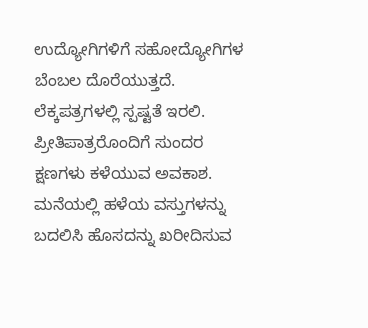ಉದ್ಯೋಗಿಗಳಿಗೆ ಸಹೋದ್ಯೋಗಿಗಳ ಬೆಂಬಲ ದೊರೆಯುತ್ತದೆ. ಲೆಕ್ಕಪತ್ರಗಳಲ್ಲಿ ಸ್ಪಷ್ಟತೆ ಇರಲಿ. ಪ್ರೀತಿಪಾತ್ರರೊಂದಿಗೆ ಸುಂದರ ಕ್ಷಣಗಳು ಕಳೆಯುವ ಅವಕಾಶ. ಮನೆಯಲ್ಲಿ ಹಳೆಯ ವಸ್ತುಗಳನ್ನು ಬದಲಿಸಿ ಹೊಸದನ್ನು ಖರೀದಿಸುವ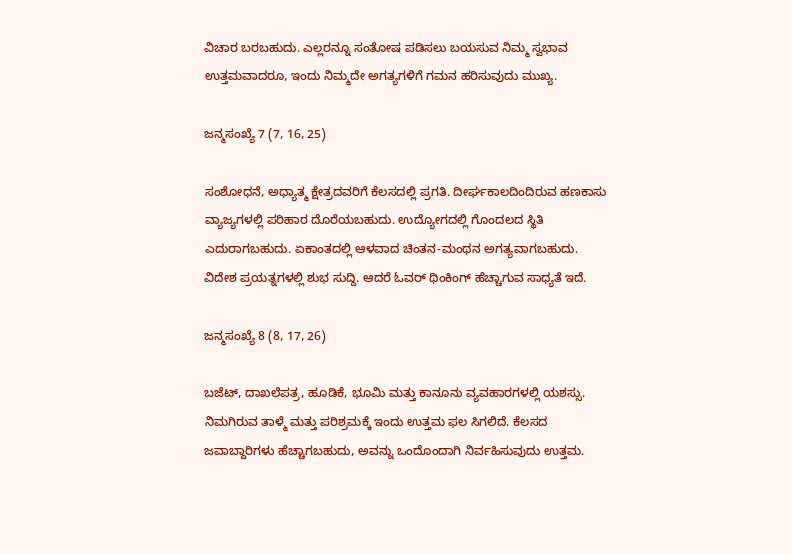ವಿಚಾರ ಬರಬಹುದು. ಎಲ್ಲರನ್ನೂ ಸಂತೋಷ ಪಡಿಸಲು ಬಯಸುವ ನಿಮ್ಮ ಸ್ವಭಾವ ಉತ್ತಮವಾದರೂ, ಇಂದು ನಿಮ್ಮದೇ ಅಗತ್ಯಗಳಿಗೆ ಗಮನ ಹರಿಸುವುದು ಮುಖ್ಯ.

ಜನ್ಮಸಂಖ್ಯೆ 7 (7, 16, 25)

ಸಂಶೋಧನೆ, ಅಧ್ಯಾತ್ಮ ಕ್ಷೇತ್ರದವರಿಗೆ ಕೆಲಸದಲ್ಲಿ ಪ್ರಗತಿ. ದೀರ್ಘಕಾಲದಿಂದಿರುವ ಹಣಕಾಸು ವ್ಯಾಜ್ಯಗಳಲ್ಲಿ ಪರಿಹಾರ ದೊರೆಯಬಹುದು. ಉದ್ಯೋಗದಲ್ಲಿ ಗೊಂದಲದ ಸ್ಥಿತಿ ಎದುರಾಗಬಹುದು. ಏಕಾಂತದಲ್ಲಿ ಆಳವಾದ ಚಿಂತನ-ಮಂಥನ ಅಗತ್ಯವಾಗಬಹುದು. ವಿದೇಶ ಪ್ರಯತ್ನಗಳಲ್ಲಿ ಶುಭ ಸುದ್ದಿ. ಆದರೆ ಓವರ್ ಥಿಂಕಿಂಗ್ ಹೆಚ್ಚಾಗುವ ಸಾಧ್ಯತೆ ಇದೆ.

ಜನ್ಮಸಂಖ್ಯೆ 8 (8, 17, 26)

ಬಜೆಟ್, ದಾಖಲೆಪತ್ರ, ಹೂಡಿಕೆ, ಭೂಮಿ ಮತ್ತು ಕಾನೂನು ವ್ಯವಹಾರಗಳಲ್ಲಿ ಯಶಸ್ಸು. ನಿಮಗಿರುವ ತಾಳ್ಮೆ ಮತ್ತು ಪರಿಶ್ರಮಕ್ಕೆ ಇಂದು ಉತ್ತಮ ಫಲ ಸಿಗಲಿದೆ. ಕೆಲಸದ ಜವಾಬ್ದಾರಿಗಳು ಹೆಚ್ಚಾಗಬಹುದು, ಅವನ್ನು ಒಂದೊಂದಾಗಿ ನಿರ್ವಹಿಸುವುದು ಉತ್ತಮ.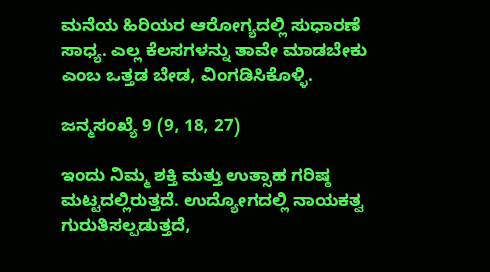ಮನೆಯ ಹಿರಿಯರ ಆರೋಗ್ಯದಲ್ಲಿ ಸುಧಾರಣೆ ಸಾಧ್ಯ. ಎಲ್ಲ ಕೆಲಸಗಳನ್ನು ತಾವೇ ಮಾಡಬೇಕು ಎಂಬ ಒತ್ತಡ ಬೇಡ, ವಿಂಗಡಿಸಿಕೊಳ್ಳಿ.

ಜನ್ಮಸಂಖ್ಯೆ 9 (9, 18, 27)

ಇಂದು ನಿಮ್ಮ ಶಕ್ತಿ ಮತ್ತು ಉತ್ಸಾಹ ಗರಿಷ್ಠ ಮಟ್ಟದಲ್ಲಿರುತ್ತದೆ. ಉದ್ಯೋಗದಲ್ಲಿ ನಾಯಕತ್ವ ಗುರುತಿಸಲ್ಪಡುತ್ತದೆ,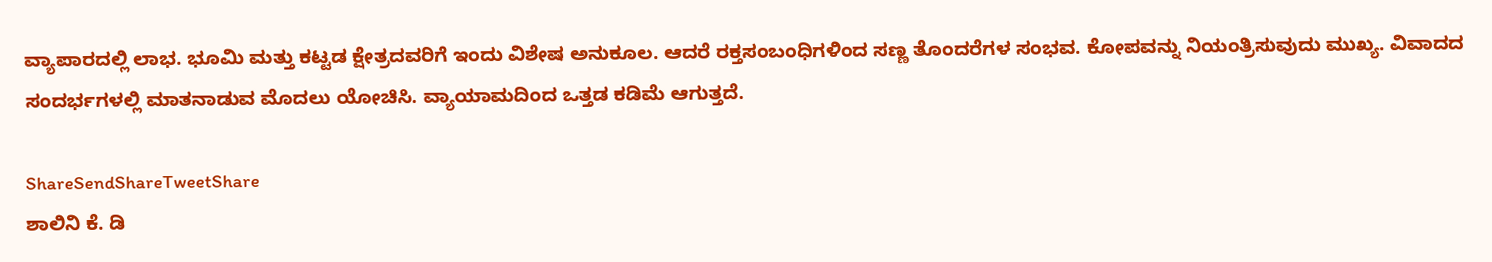ವ್ಯಾಪಾರದಲ್ಲಿ ಲಾಭ. ಭೂಮಿ ಮತ್ತು ಕಟ್ಟಡ ಕ್ಷೇತ್ರದವರಿಗೆ ಇಂದು ವಿಶೇಷ ಅನುಕೂಲ. ಆದರೆ ರಕ್ತಸಂಬಂಧಿಗಳಿಂದ ಸಣ್ಣ ತೊಂದರೆಗಳ ಸಂಭವ. ಕೋಪವನ್ನು ನಿಯಂತ್ರಿಸುವುದು ಮುಖ್ಯ. ವಿವಾದದ ಸಂದರ್ಭಗಳಲ್ಲಿ ಮಾತನಾಡುವ ಮೊದಲು ಯೋಚಿಸಿ. ವ್ಯಾಯಾಮದಿಂದ ಒತ್ತಡ ಕಡಿಮೆ ಆಗುತ್ತದೆ.

ShareSendShareTweetShare
ಶಾಲಿನಿ ಕೆ. ಡಿ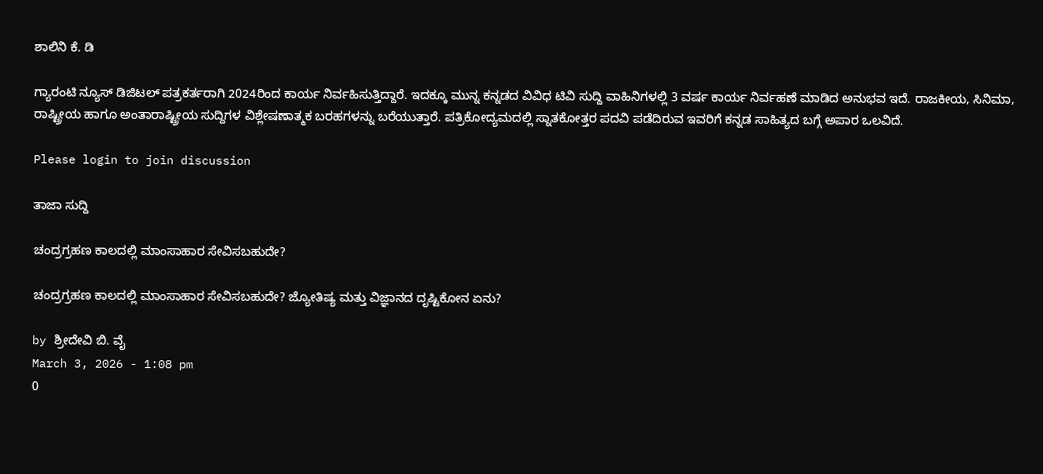ಶಾಲಿನಿ ಕೆ. ಡಿ

ಗ್ಯಾರಂಟಿ ನ್ಯೂಸ್ ಡಿಜಿಟಲ್ ಪತ್ರಕರ್ತರಾಗಿ 2024ರಿಂದ ಕಾರ್ಯ ನಿರ್ವಹಿಸುತ್ತಿದ್ದಾರೆ. ಇದಕ್ಕೂ ಮುನ್ನ ಕನ್ನಡದ ವಿವಿಧ ಟಿವಿ ಸುದ್ದಿ ವಾಹಿನಿಗಳಲ್ಲಿ 3 ವರ್ಷ ಕಾರ್ಯ ನಿರ್ವಹಣೆ ಮಾಡಿದ ಅನುಭವ ಇದೆ. ರಾಜಕೀಯ, ಸಿನಿಮಾ, ರಾಷ್ಟ್ರೀಯ ಹಾಗೂ ಅಂತಾರಾಷ್ಟ್ರೀಯ ಸುದ್ದಿಗಳ ವಿಶ್ಲೇಷಣಾತ್ಮಕ ಬರಹಗಳನ್ನು ಬರೆಯುತ್ತಾರೆ. ಪತ್ರಿಕೋದ್ಯಮದಲ್ಲಿ ಸ್ನಾತಕೋತ್ತರ ಪದವಿ ಪಡೆದಿರುವ ಇವರಿಗೆ ಕನ್ನಡ ಸಾಹಿತ್ಯದ ಬಗ್ಗೆ ಅಪಾರ ಒಲವಿದೆ.

Please login to join discussion

ತಾಜಾ ಸುದ್ದಿ

ಚಂದ್ರಗ್ರಹಣ ಕಾಲದಲ್ಲಿ ಮಾಂಸಾಹಾರ ಸೇವಿಸಬಹುದೇ?

ಚಂದ್ರಗ್ರಹಣ ಕಾಲದಲ್ಲಿ ಮಾಂಸಾಹಾರ ಸೇವಿಸಬಹುದೇ? ಜ್ಯೋತಿಷ್ಯ ಮತ್ತು ವಿಜ್ಞಾನದ ದೃಷ್ಟಿಕೋನ ಏನು?

by ಶ್ರೀದೇವಿ ಬಿ. ವೈ
March 3, 2026 - 1:08 pm
0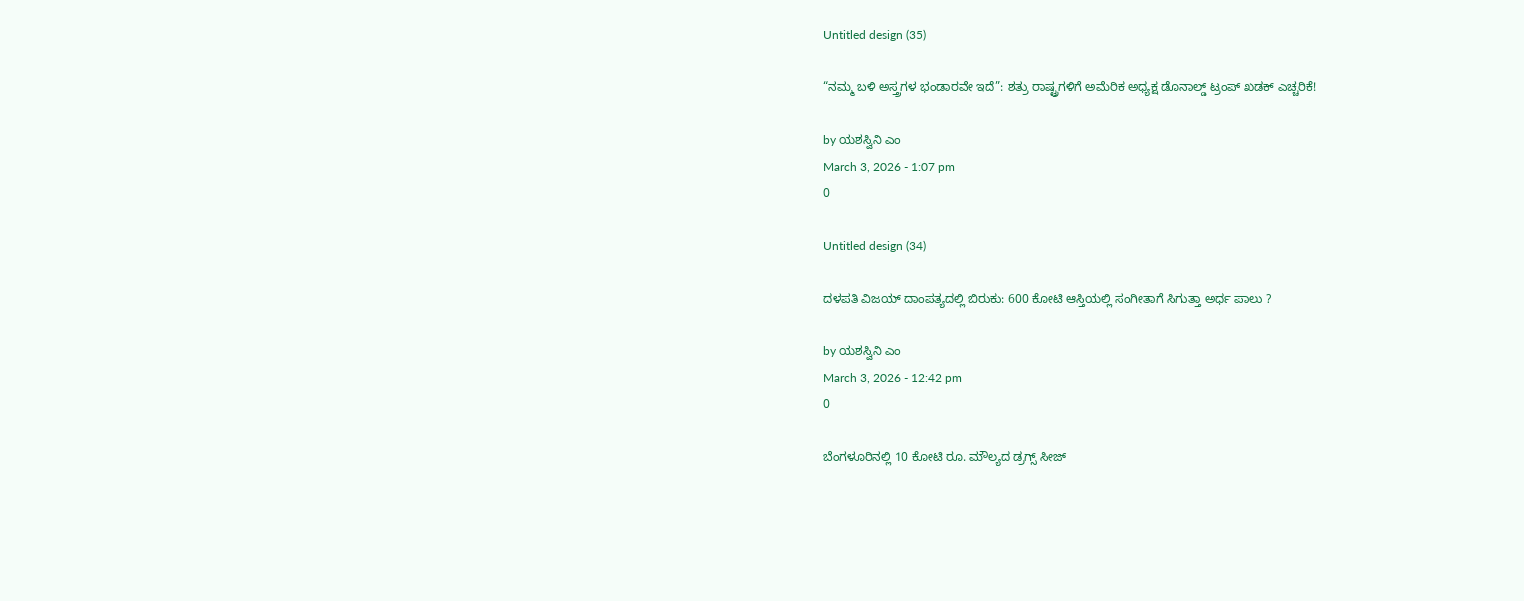Untitled design (35)

“ನಮ್ಮ ಬಳಿ ಅಸ್ತ್ರಗಳ ಭಂಡಾರವೇ ಇದೆ”: ಶತ್ರು ರಾಷ್ಟ್ರಗಳಿಗೆ ಅಮೆರಿಕ ಅಧ್ಯಕ್ಷ ಡೊನಾಲ್ಡ್ ಟ್ರಂಪ್ ಖಡಕ್ ಎಚ್ಚರಿಕೆ!

by ಯಶಸ್ವಿನಿ ಎಂ
March 3, 2026 - 1:07 pm
0

Untitled design (34)

ದಳಪತಿ ವಿಜಯ್ ದಾಂಪತ್ಯದಲ್ಲಿ ಬಿರುಕು: 600 ಕೋಟಿ ಆಸ್ತಿಯಲ್ಲಿ ಸಂಗೀತಾಗೆ ಸಿಗುತ್ತಾ ಅರ್ಧ ಪಾಲು ?

by ಯಶಸ್ವಿನಿ ಎಂ
March 3, 2026 - 12:42 pm
0

ಬೆಂಗಳೂರಿನಲ್ಲಿ 10 ಕೋಟಿ ರೂ. ಮೌಲ್ಯದ ಡ್ರಗ್ಸ್ ಸೀಜ್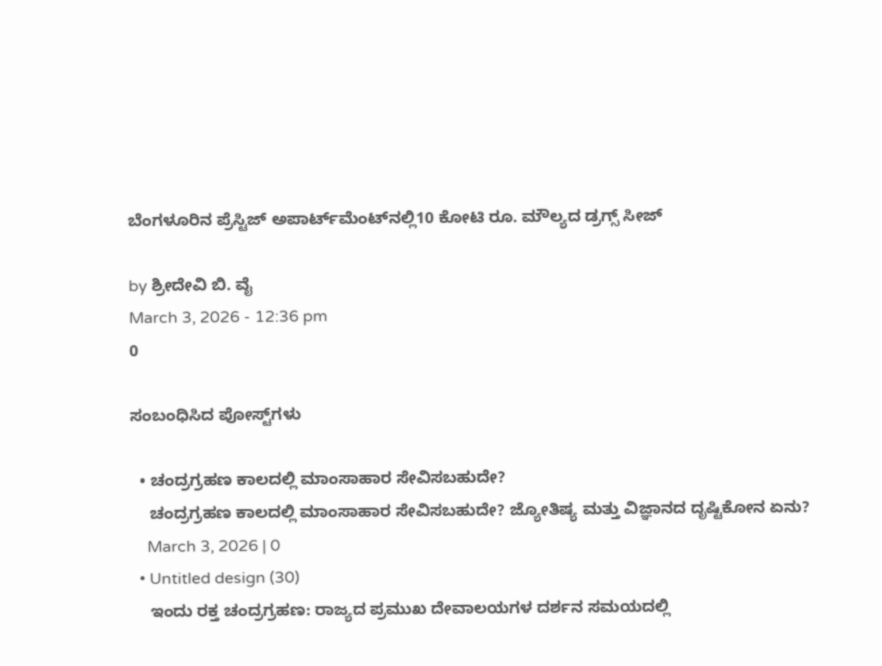ಬೆಂಗಳೂರಿನ ಪ್ರೆಸ್ಟಿಜ್ ಅಪಾರ್ಟ್‌ಮೆಂಟ್‌ನಲ್ಲಿ10 ಕೋಟಿ ರೂ. ಮೌಲ್ಯದ ಡ್ರಗ್ಸ್ ಸೀಜ್

by ಶ್ರೀದೇವಿ ಬಿ. ವೈ
March 3, 2026 - 12:36 pm
0

ಸಂಬಂಧಿಸಿದ ಪೋಸ್ಟ್‌ಗಳು

  • ಚಂದ್ರಗ್ರಹಣ ಕಾಲದಲ್ಲಿ ಮಾಂಸಾಹಾರ ಸೇವಿಸಬಹುದೇ?
    ಚಂದ್ರಗ್ರಹಣ ಕಾಲದಲ್ಲಿ ಮಾಂಸಾಹಾರ ಸೇವಿಸಬಹುದೇ? ಜ್ಯೋತಿಷ್ಯ ಮತ್ತು ವಿಜ್ಞಾನದ ದೃಷ್ಟಿಕೋನ ಏನು?
    March 3, 2026 | 0
  • Untitled design (30)
    ಇಂದು ರಕ್ತ ಚಂದ್ರಗ್ರಹಣ: ರಾಜ್ಯದ ಪ್ರಮುಖ ದೇವಾಲಯಗಳ ದರ್ಶನ ಸಮಯದಲ್ಲಿ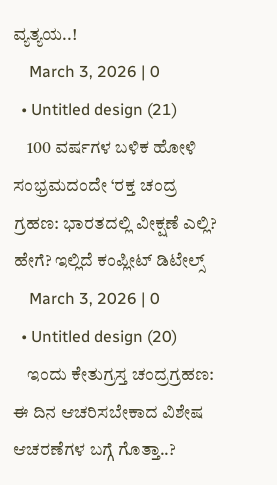ವ್ಯತ್ಯಯ..!
    March 3, 2026 | 0
  • Untitled design (21)
    100 ವರ್ಷಗಳ ಬಳಿಕ ಹೋಳಿ ಸಂಭ್ರಮದಂದೇ ‘ರಕ್ತ ಚಂದ್ರ ಗ್ರಹಣ: ಭಾರತದಲ್ಲಿ ವೀಕ್ಷಣೆ ಎಲ್ಲಿ? ಹೇಗೆ? ಇಲ್ಲಿದೆ ಕಂಪ್ಲೀಟ್ ಡಿಟೇಲ್ಸ್
    March 3, 2026 | 0
  • Untitled design (20)
    ಇಂದು ಕೇತುಗ್ರಸ್ತ ಚಂದ್ರಗ್ರಹಣ: ಈ ದಿನ ಆಚರಿಸಬೇಕಾದ ವಿಶೇಷ ಆಚರಣೆಗಳ ಬಗ್ಗೆ ಗೊತ್ತಾ..?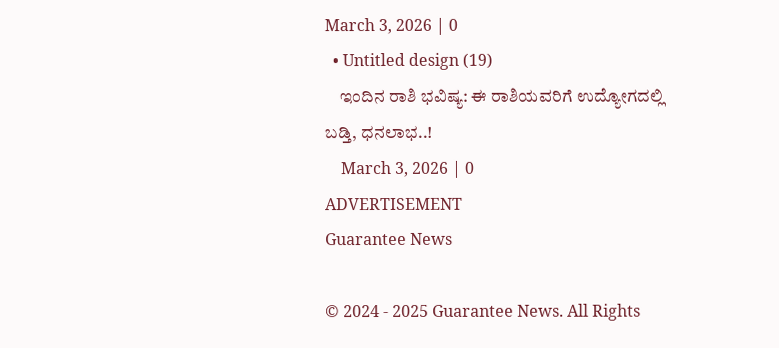March 3, 2026 | 0
  • Untitled design (19)
    ಇಂದಿನ ರಾಶಿ ಭವಿಷ್ಯ: ಈ ರಾಶಿಯವರಿಗೆ ಉದ್ಯೋಗದಲ್ಲಿ ಬಡ್ತಿ, ಧನಲಾಭ..!
    March 3, 2026 | 0
ADVERTISEMENT
Guarantee News

© 2024 - 2025 Guarantee News. All Rights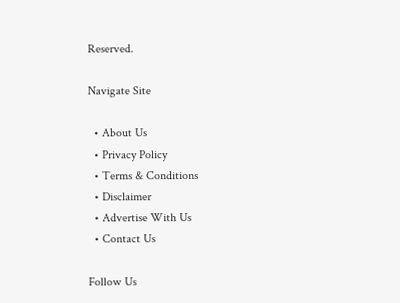Reserved.

Navigate Site

  • About Us
  • Privacy Policy
  • Terms & Conditions
  • Disclaimer
  • Advertise With Us
  • Contact Us

Follow Us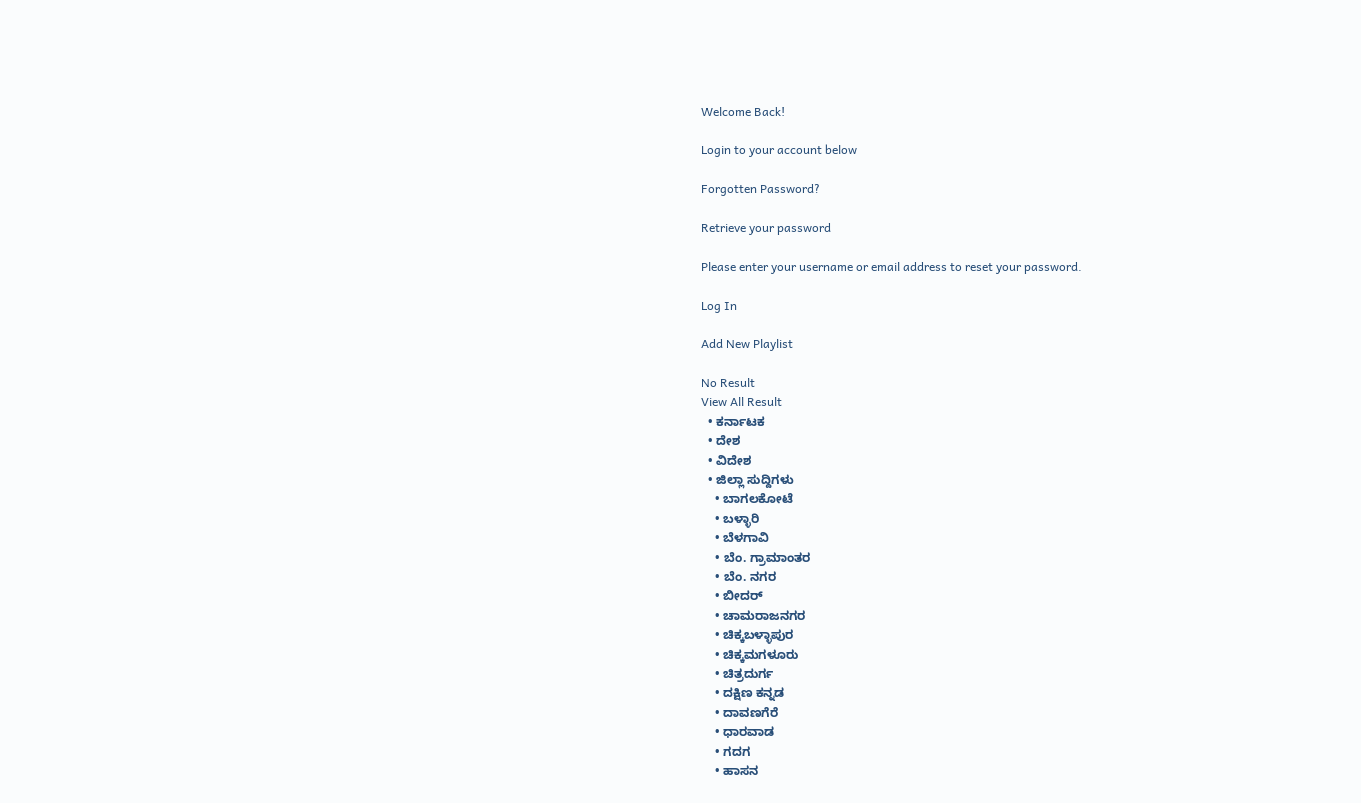Welcome Back!

Login to your account below

Forgotten Password?

Retrieve your password

Please enter your username or email address to reset your password.

Log In

Add New Playlist

No Result
View All Result
  • ಕರ್ನಾಟಕ
  • ದೇಶ
  • ವಿದೇಶ
  • ಜಿಲ್ಲಾ ಸುದ್ದಿಗಳು
    • ಬಾಗಲಕೋಟೆ
    • ಬಳ್ಳಾರಿ
    • ಬೆಳಗಾವಿ
    • ಬೆಂ. ಗ್ರಾಮಾಂತರ
    • ಬೆಂ. ನಗರ
    • ಬೀದರ್
    • ಚಾಮರಾಜನಗರ
    • ಚಿಕ್ಕಬಳ್ಳಾಪುರ
    • ಚಿಕ್ಕಮಗಳೂರು
    • ಚಿತ್ರದುರ್ಗ
    • ದಕ್ಷಿಣ ಕನ್ನಡ
    • ದಾವಣಗೆರೆ
    • ಧಾರವಾಡ
    • ಗದಗ
    • ಹಾಸನ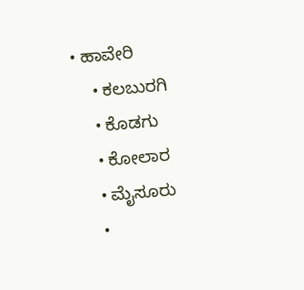• ಹಾವೇರಿ
    • ಕಲಬುರಗಿ
    • ಕೊಡಗು
    • ಕೋಲಾರ
    • ಮೈಸೂರು
    •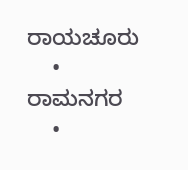ರಾಯಚೂರು
    • ರಾಮನಗರ
    •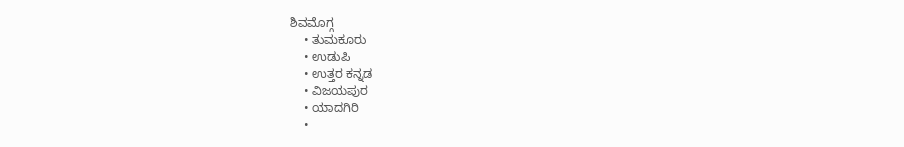ಶಿವಮೊಗ್ಗ
    • ತುಮಕೂರು
    • ಉಡುಪಿ
    • ಉತ್ತರ ಕನ್ನಡ
    • ವಿಜಯಪುರ
    • ಯಾದಗಿರಿ
    •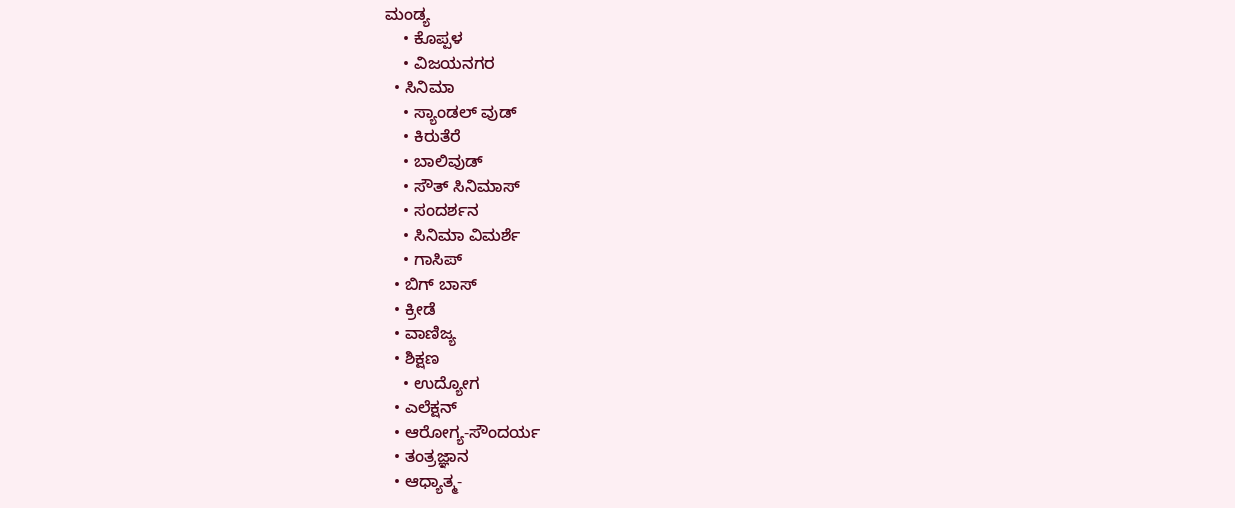ಮಂಡ್ಯ
    • ಕೊಪ್ಪಳ
    • ವಿಜಯನಗರ
  • ಸಿನಿಮಾ
    • ಸ್ಯಾಂಡಲ್ ವುಡ್
    • ಕಿರುತೆರೆ
    • ಬಾಲಿವುಡ್
    • ಸೌತ್ ಸಿನಿಮಾಸ್
    • ಸಂದರ್ಶನ
    • ಸಿನಿಮಾ ವಿಮರ್ಶೆ
    • ಗಾಸಿಪ್
  • ಬಿಗ್ ಬಾಸ್
  • ಕ್ರೀಡೆ
  • ವಾಣಿಜ್ಯ
  • ಶಿಕ್ಷಣ
    • ಉದ್ಯೋಗ
  • ಎಲೆಕ್ಷನ್
  • ಆರೋಗ್ಯ-ಸೌಂದರ್ಯ
  • ತಂತ್ರಜ್ಞಾನ
  • ಆಧ್ಯಾತ್ಮ-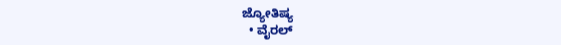ಜ್ಯೋತಿಷ್ಯ
  • ವೈರಲ್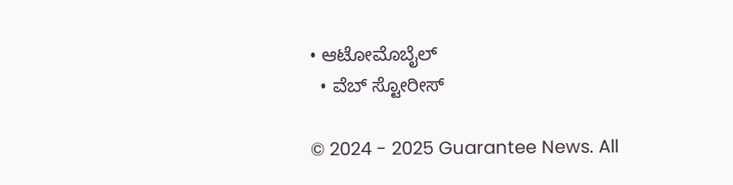• ಆಟೋಮೊಬೈಲ್
  • ವೆಬ್ ಸ್ಟೋರೀಸ್

© 2024 - 2025 Guarantee News. All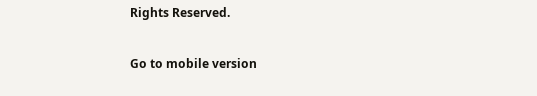Rights Reserved.

Go to mobile version